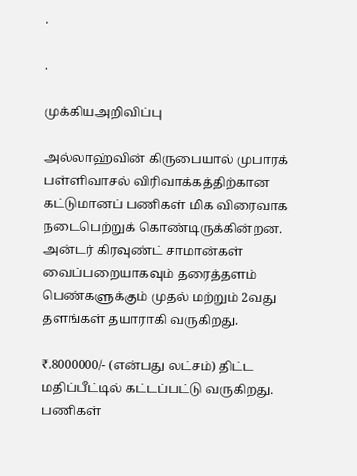.

.

முக்கியஅறிவிப்பு

அல்லாஹ்வின் கிருபையால் முபாரக் பள்ளிவாசல் விரிவாக்கத்திற்கான கட்டுமானப் பணிகள் மிக விரைவாக நடைபெற்றுக் கொண்டிருக்கின்றன. அன்டர் கிரவுண்ட் சாமான்கள் வைப்பறையாகவும் தரைத்தளம் பெண்களுக்கும் முதல் மற்றும் 2வது தளங்கள் தயாராகி வருகிறது.

₹.8000000/- (என்பது லட்சம்) திட்ட மதிப்பீட்டில் கட்டப்பட்டு வருகிறது. பணிகள்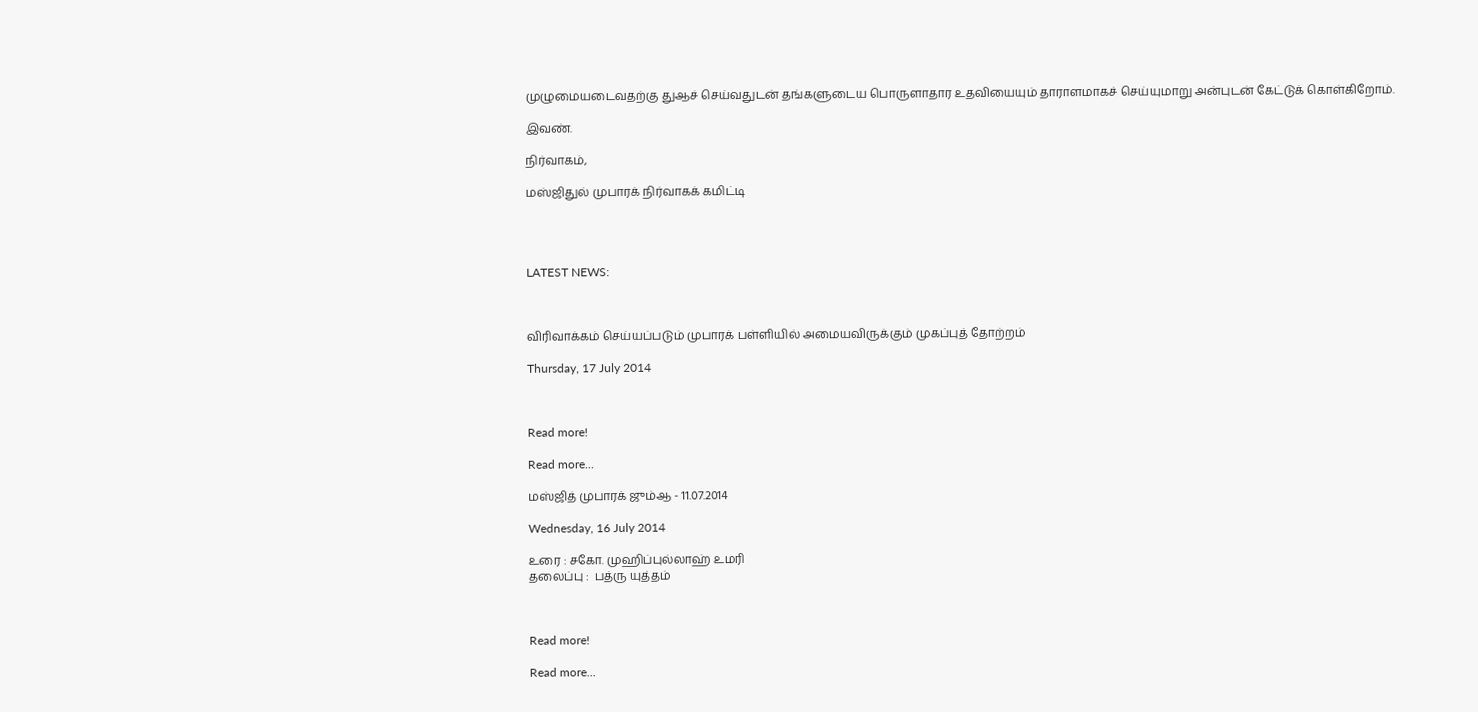முழுமையடைவதற்கு துஆச் செய்வதுடன் தங்களுடைய பொருளாதார உதவியையும் தாராளமாகச் செய்யுமாறு அன்புடன் கேட்டுக் கொள்கிறோம்.

இவண்.

நிர்வாகம்,

மஸ்ஜிதுல் முபாரக் நிர்வாகக் கமிட்டி




LATEST NEWS:



விரிவாக்கம் செய்யப்படும் முபாரக் பள்ளியில் அமையவிருக்கும் முகப்புத் தோற்றம்

Thursday, 17 July 2014



Read more!

Read more...

மஸ்ஜித் முபாரக் ஜும்ஆ - 11.07.2014

Wednesday, 16 July 2014

உரை : சகோ. முஹிப்புல்லாஹ் உமரி
தலைப்பு :  பத்ரு யுத்தம்



Read more!

Read more...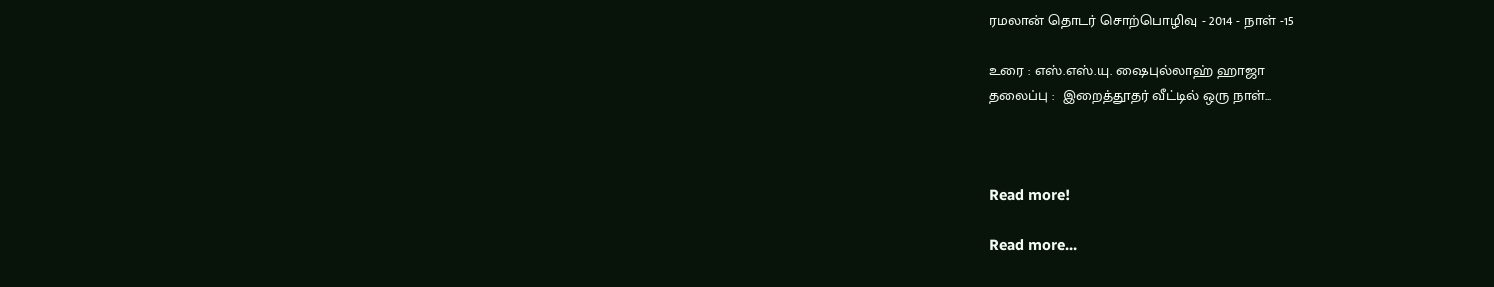ரமலான் தொடர் சொற்பொழிவு - 2014 - நாள் -15

உரை : எஸ்.எஸ்.யு. ஷைபுல்லாஹ் ஹாஜா
தலைப்பு :  இறைத்தூதர் வீட்டில் ஒரு நாள்...



Read more!

Read more...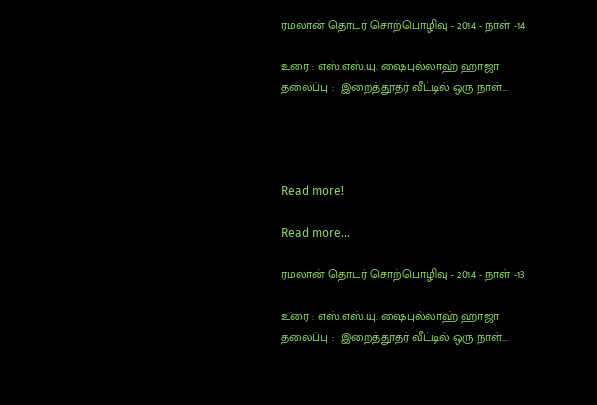ரமலான் தொடர் சொற்பொழிவு - 2014 - நாள் -14

உரை : எஸ்.எஸ்.யு. ஷைபுல்லாஹ் ஹாஜா
தலைப்பு :  இறைத்தூதர் வீட்டில் ஒரு நாள்...




Read more!

Read more...

ரமலான் தொடர் சொற்பொழிவு - 2014 - நாள் -13

உரை : எஸ்.எஸ்.யு. ஷைபுல்லாஹ் ஹாஜா
தலைப்பு :  இறைத்தூதர் வீட்டில் ஒரு நாள்...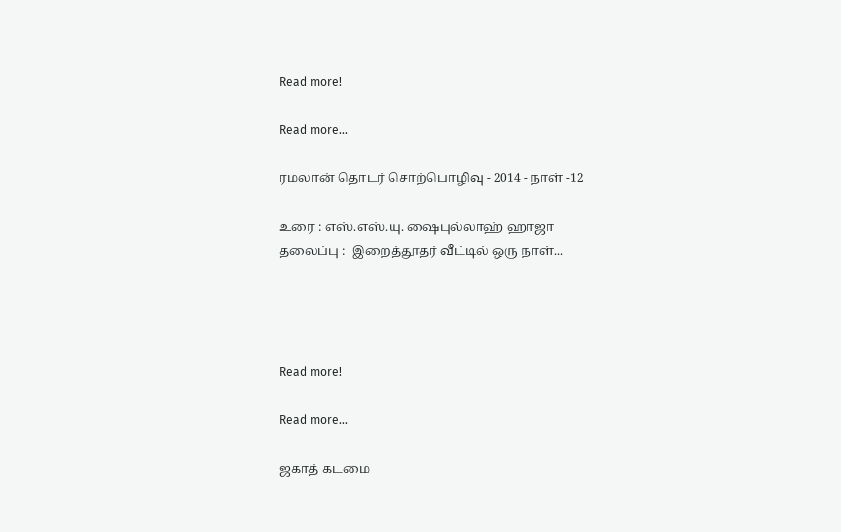Read more!

Read more...

ரமலான் தொடர் சொற்பொழிவு - 2014 - நாள் -12

உரை : எஸ்.எஸ்.யு. ஷைபுல்லாஹ் ஹாஜா
தலைப்பு :  இறைத்தூதர் வீட்டில் ஒரு நாள்...




Read more!

Read more...

ஜகாத் கடமை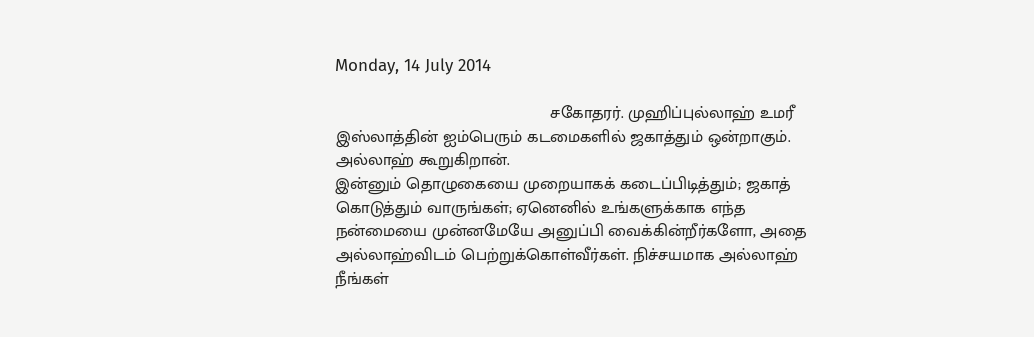Monday, 14 July 2014

                                             சகோதரர். முஹிப்புல்லாஹ் உமரீ
இஸ்லாத்தின் ஐம்பெரும் கடமைகளில் ஜகாத்தும் ஒன்றாகும். அல்லாஹ் கூறுகிறான்.
இன்னும் தொழுகையை முறையாகக் கடைப்பிடித்தும்; ஜகாத் கொடுத்தும் வாருங்கள்; ஏனெனில் உங்களுக்காக எந்த நன்மையை முன்னமேயே அனுப்பி வைக்கின்றீர்களோ, அதை அல்லாஹ்விடம் பெற்றுக்கொள்வீர்கள். நிச்சயமாக அல்லாஹ் நீங்கள்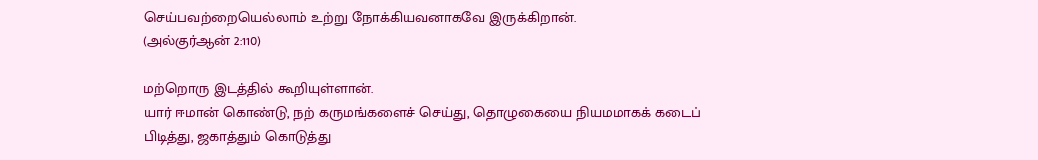செய்பவற்றையெல்லாம் உற்று நோக்கியவனாகவே இருக்கிறான்.                              (அல்குர்ஆன் 2:110)

மற்றொரு இடத்தில் கூறியுள்ளான்.
யார் ஈமான் கொண்டு, நற் கருமங்களைச் செய்து, தொழுகையை நியமமாகக் கடைப் பிடித்து, ஜகாத்தும் கொடுத்து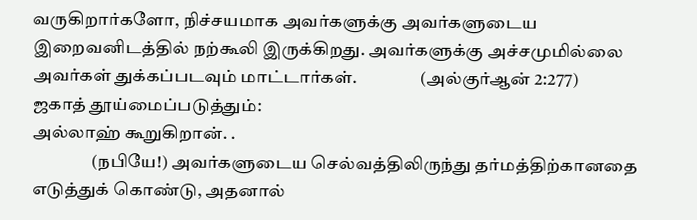வருகிறார்களோ, நிச்சயமாக அவர்களுக்கு அவர்களுடைய இறைவனிடத்தில் நற்கூலி இருக்கிறது. அவர்களுக்கு அச்சமுமில்லை அவர்கள் துக்கப்படவும் மாட்டார்கள்.                  (அல்குர்ஆன் 2:277)
ஜகாத் தூய்மைப்படுத்தும்:
அல்லாஹ் கூறுகிறான். .
                 (நபியே!) அவர்களுடைய செல்வத்திலிருந்து தர்மத்திற்கானதை எடுத்துக் கொண்டு, அதனால்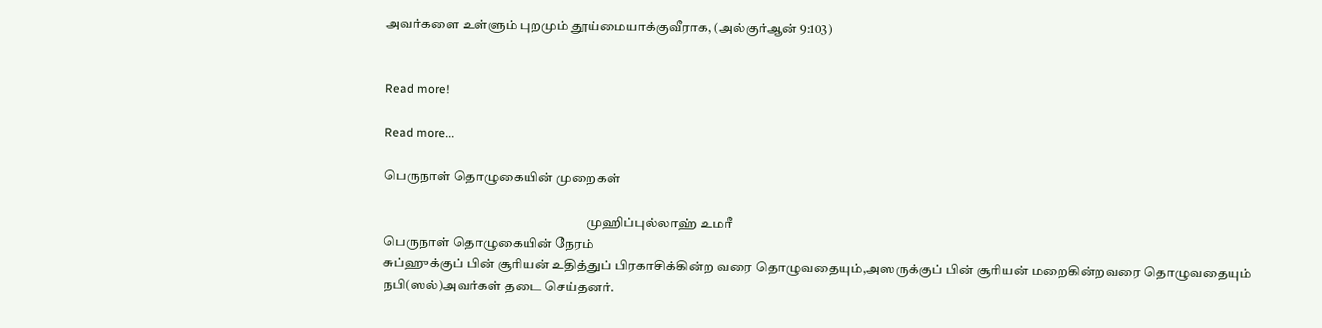அவர்களை உள்ளும் புறமும் தூய்மையாக்குவீராக, (அல்குர்ஆன் 9:103)


Read more!

Read more...

பெருநாள் தொழுகையின் முறைகள்

                                                                             முஹிப்புல்லாஹ் உமரீ
பெருநாள் தொழுகையின் நேரம்
சுப்ஹுக்குப் பின் சூரியன் உதித்துப் பிரகாசிக்கின்ற வரை தொழுவதையும்,அஸருக்குப் பின் சூரியன் மறைகின்றவரை தொழுவதையும் நபி(ஸல்)அவர்கள் தடை செய்தனர்.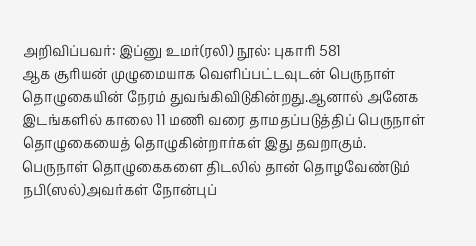அறிவிப்பவர்: இப்னு உமர்(ரலி) நூல்: புகாரி 581
ஆக சூரியன் முழுமையாக வெளிப்பட்டவுடன் பெருநாள் தொழுகையின் நேரம் துவங்கிவிடுகின்றது.ஆனால் அனேக இடங்களில் காலை 11 மணி வரை தாமதப்படுத்திப் பெருநாள்    தொழுகையைத் தொழுகின்றார்கள் இது தவறாகும்.
பெருநாள் தொழுகைகளை திடலில் தான் தொழவேண்டும்
நபி(ஸல்)அவர்கள் நோன்புப்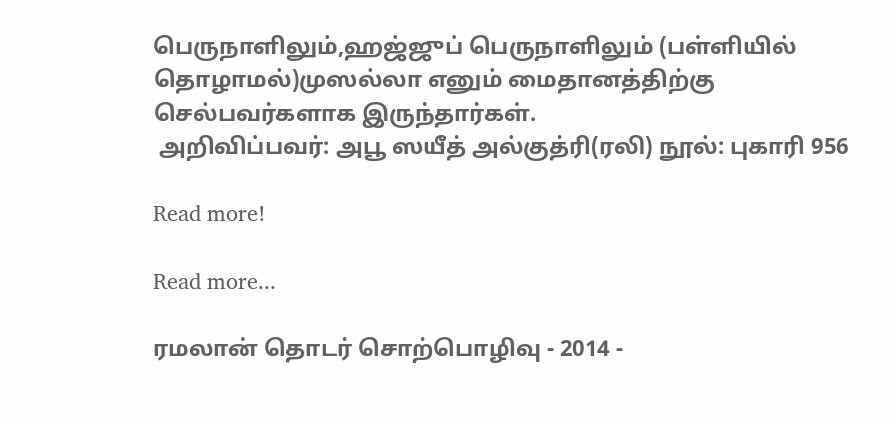பெருநாளிலும்,ஹஜ்ஜுப் பெருநாளிலும் (பள்ளியில் தொழாமல்)முஸல்லா எனும் மைதானத்திற்கு செல்பவர்களாக இருந்தார்கள்.
 அறிவிப்பவர்: அபூ ஸயீத் அல்குத்ரி(ரலி) நூல்: புகாரி 956

Read more!

Read more...

ரமலான் தொடர் சொற்பொழிவு - 2014 -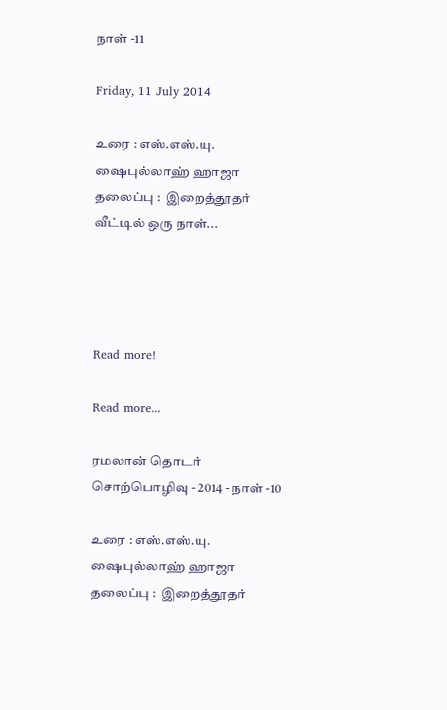நாள் -11

Friday, 11 July 2014

உரை : எஸ்.எஸ்.யு. ஷைபுல்லாஹ் ஹாஜா
தலைப்பு :  இறைத்தூதர் வீட்டில் ஒரு நாள்...




Read more!

Read more...

ரமலான் தொடர் சொற்பொழிவு - 2014 - நாள் -10

உரை : எஸ்.எஸ்.யு. ஷைபுல்லாஹ் ஹாஜா
தலைப்பு :  இறைத்தூதர்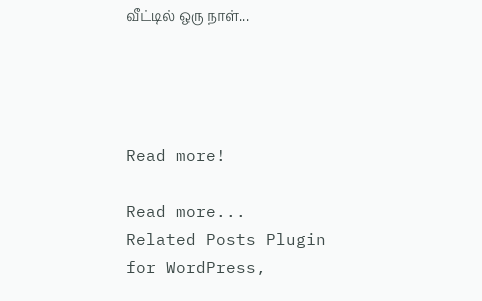வீட்டில் ஒரு நாள்...




Read more!

Read more...
Related Posts Plugin for WordPress,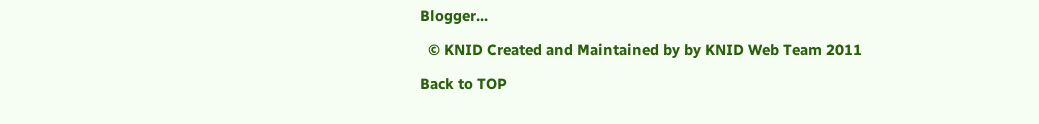Blogger...

  © KNID Created and Maintained by by KNID Web Team 2011

Back to TOP